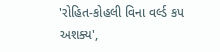'રોહિત-કોહલી વિના વર્લ્ડ કપ અશક્ય',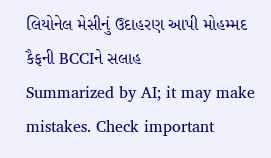લિયોનેલ મેસીનું ઉદાહરણ આપી મોહમ્મદ કૈફની BCCIને સલાહ
Summarized by AI; it may make mistakes. Check important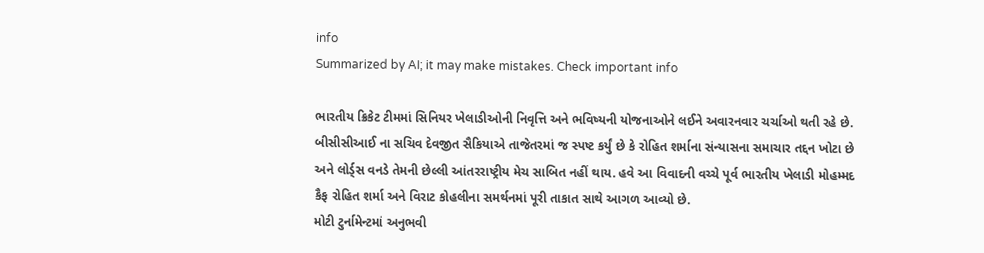info
Summarized by AI; it may make mistakes. Check important info

ભારતીય ક્રિકેટ ટીમમાં સિનિયર ખેલાડીઓની નિવૃત્તિ અને ભવિષ્યની યોજનાઓને લઈને અવારનવાર ચર્ચાઓ થતી રહે છે. બીસીસીઆઈ ના સચિવ દેવજીત સૈકિયાએ તાજેતરમાં જ સ્પષ્ટ કર્યું છે કે રોહિત શર્માના સંન્યાસના સમાચાર તદ્દન ખોટા છે અને લોર્ડ્સ વનડે તેમની છેલ્લી આંતરરાષ્ટ્રીય મેચ સાબિત નહીં થાય. હવે આ વિવાદની વચ્ચે પૂર્વ ભારતીય ખેલાડી મોહમ્મદ કૈફ રોહિત શર્મા અને વિરાટ કોહલીના સમર્થનમાં પૂરી તાકાત સાથે આગળ આવ્યો છે.
મોટી ટુર્નામેન્ટમાં અનુભવી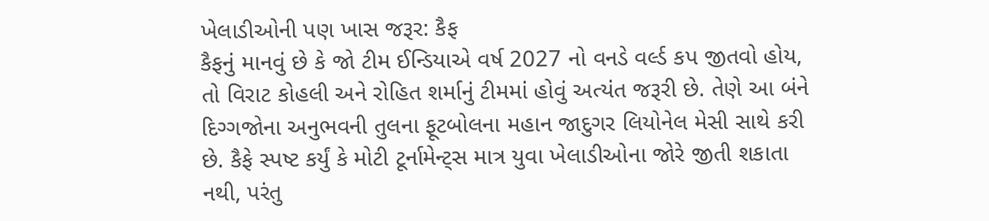ખેલાડીઓની પણ ખાસ જરૂર: કૈફ
કૈફનું માનવું છે કે જો ટીમ ઈન્ડિયાએ વર્ષ 2027 નો વનડે વર્લ્ડ કપ જીતવો હોય, તો વિરાટ કોહલી અને રોહિત શર્માનું ટીમમાં હોવું અત્યંત જરૂરી છે. તેણે આ બંને દિગ્ગજોના અનુભવની તુલના ફૂટબોલના મહાન જાદુગર લિયોનેલ મેસી સાથે કરી છે. કૈફે સ્પષ્ટ કર્યું કે મોટી ટૂર્નામેન્ટ્સ માત્ર યુવા ખેલાડીઓના જોરે જીતી શકાતા નથી, પરંતુ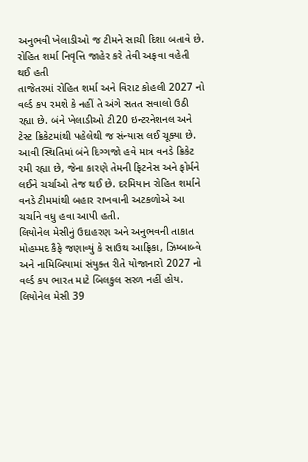અનુભવી ખેલાડીઓ જ ટીમને સાચી દિશા બતાવે છે.
રોહિત શર્મા નિવૃત્તિ જાહેર કરે તેવી અફવા વહેતી થઈ હતી
તાજેતરમાં રોહિત શર્મા અને વિરાટ કોહલી 2027 નો વર્લ્ડ કપ રમશે કે નહીં તે અંગે સતત સવાલો ઉઠી રહ્યા છે. બંને ખેલાડીઓ ટી20 ઇન્ટરનેશનલ અને ટેસ્ટ ક્રિકેટમાંથી પહેલેથી જ સંન્યાસ લઈ ચૂક્યા છે. આવી સ્થિતિમાં બંને દિગ્ગજો હવે માત્ર વનડે ક્રિકેટ રમી રહ્યા છે, જેના કારણે તેમની ફિટનેસ અને ફોર્મને લઈને ચર્ચાઓ તેજ થઈ છે. દરમિયાન રોહિત શર્માને વનડે ટીમમાંથી બહાર રાખવાની અટકળોએ આ ચર્ચાને વધુ હવા આપી હતી.
લિયોનેલ મેસીનું ઉદાહરણ અને અનુભવની તાકાત
મોહમ્મદ કૈફે જણાવ્યું કે સાઉથ આફ્રિકા, ઝિમ્બાબ્વે અને નામિબિયામાં સંયુક્ત રીતે યોજાનારો 2027 નો વર્લ્ડ કપ ભારત માટે બિલકુલ સરળ નહીં હોય. લિયોનેલ મેસી 39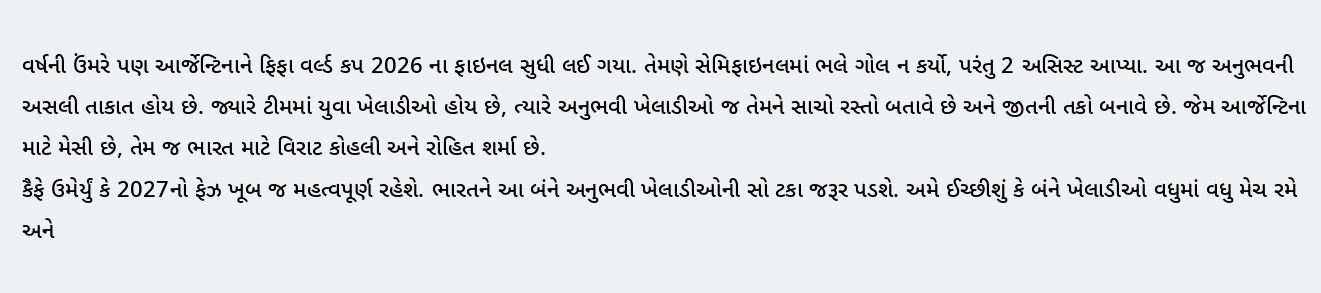વર્ષની ઉંમરે પણ આર્જેન્ટિનાને ફિફા વર્લ્ડ કપ 2026 ના ફાઇનલ સુધી લઈ ગયા. તેમણે સેમિફાઇનલમાં ભલે ગોલ ન કર્યો, પરંતુ 2 અસિસ્ટ આપ્યા. આ જ અનુભવની અસલી તાકાત હોય છે. જ્યારે ટીમમાં યુવા ખેલાડીઓ હોય છે, ત્યારે અનુભવી ખેલાડીઓ જ તેમને સાચો રસ્તો બતાવે છે અને જીતની તકો બનાવે છે. જેમ આર્જેન્ટિના માટે મેસી છે, તેમ જ ભારત માટે વિરાટ કોહલી અને રોહિત શર્મા છે.
કૈફે ઉમેર્યું કે 2027નો ફેઝ ખૂબ જ મહત્વપૂર્ણ રહેશે. ભારતને આ બંને અનુભવી ખેલાડીઓની સો ટકા જરૂર પડશે. અમે ઈચ્છીશું કે બંને ખેલાડીઓ વધુમાં વધુ મેચ રમે અને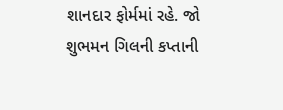શાનદાર ફોર્મમાં રહે. જો શુભમન ગિલની કપ્તાની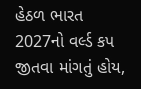હેઠળ ભારત 2027નો વર્લ્ડ કપ જીતવા માંગતું હોય,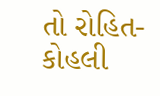તો રોહિત-કોહલી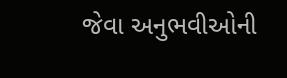જેવા અનુભવીઓની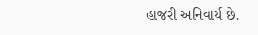હાજરી અનિવાર્ય છે.